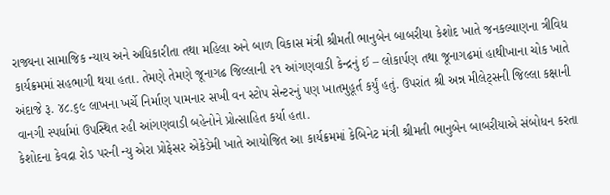રાજ્યના સામાજિક ન્યાય અને અધિકારીતા તથા મહિલા અને બાળ વિકાસ મંત્રી શ્રીમતી ભાનુબેન બાબરીયા કેશોદ ખાતે જનકલ્યાણના ત્રીવિધ કાર્યક્રમમાં સહભાગી થયા હતા. તેમણે તેમણે જૂનાગઢ જિલ્લાની ૨૧ આંગણવાડી કેન્દ્રનું ઈ – લોકાર્પણ તથા જૂનાગઢમાં હાથીખાના ચોક ખાતે અંદાજે રૂ. ૪૮.૬૯ લાખના ખર્ચે નિર્માણ પામનાર સખી વન સ્ટોપ સેન્ટરનું પણ ખાતમુહૂર્ત કર્યું હતું. ઉપરાંત શ્રી અન્ન મીલેટ્સની જિલ્લા કક્ષાની વાનગી સ્પર્ધામાં ઉપસ્થિત રહી આંગણવાડી બહેનોને પ્રોત્સાહિત કર્યા હતા.
કેશોદના કેવદ્રા રોડ પરની ન્યુ એરા પ્રોફેસર એકેડેમી ખાતે આયોજિત આ કાર્યક્રમમાં કેબિનેટ મંત્રી શ્રીમતી ભાનુબેન બાબરીયાએ સંબોધન કરતા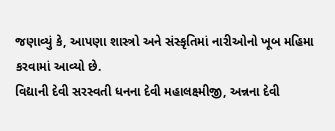જણાવ્યું કે, આપણા શાસ્ત્રો અને સંસ્કૃતિમાં નારીઓનો ખૂબ મહિમા કરવામાં આવ્યો છે.
વિદ્યાની દેવી સરસ્વતી ધનના દેવી મહાલક્ષ્મીજી, અન્નના દેવી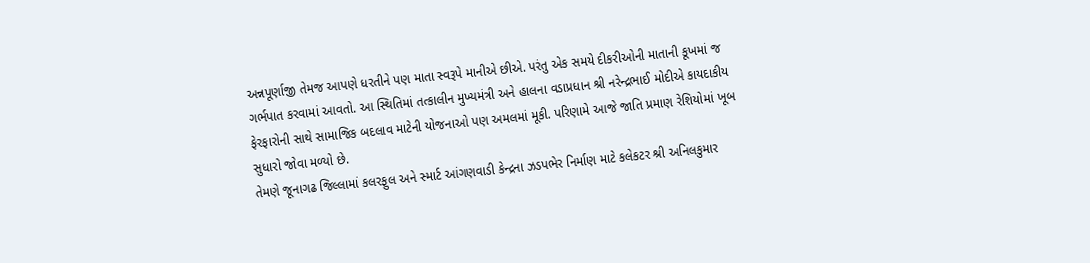અન્નપૂર્ણાજી તેમજ આપણે ધરતીને પણ માતા સ્વરૂપે માનીએ છીએ. પરંતુ એક સમયે દીકરીઓની માતાની કૂખમાં જ ગર્ભપાત કરવામાં આવતો. આ સ્થિતિમાં તત્કાલીન મુખ્યમંત્રી અને હાલના વડાપ્રધાન શ્રી નરેન્દ્રભાઈ મોદીએ કાયદાકીય ફેરફારોની સાથે સામાજિક બદલાવ માટેની યોજનાઓ પણ અમલમાં મૂકી. પરિણામે આજે જાતિ પ્રમાણ રેશિયોમાં ખૂબ સુધારો જોવા મળ્યો છે.
તેમણે જૂનાગઢ જિલ્લામાં કલરફુલ અને સ્માર્ટ આંગણવાડી કેન્દ્રના ઝડપભેર નિર્માણ માટે કલેકટર શ્રી અનિલકુમાર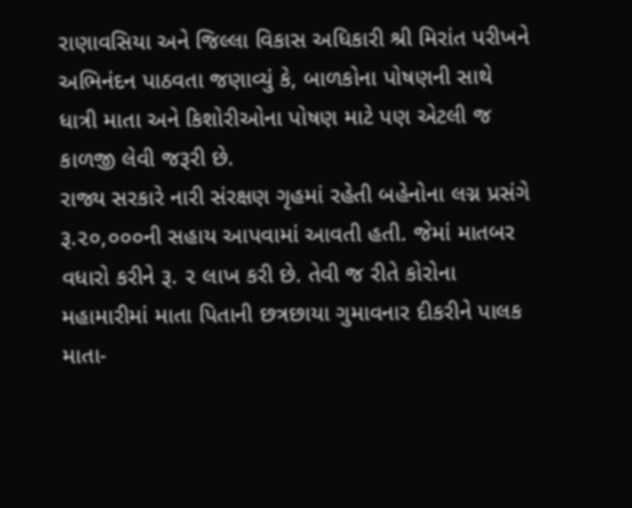રાણાવસિયા અને જિલ્લા વિકાસ અધિકારી શ્રી મિરાંત પરીખને અભિનંદન પાઠવતા જણાવ્યું કે, બાળકોના પોષણની સાથે ધાત્રી માતા અને કિશોરીઓના પોષણ માટે પણ એટલી જ કાળજી લેવી જરૂરી છે.
રાજ્ય સરકારે નારી સંરક્ષણ ગૃહમાં રહેતી બહેનોના લગ્ન પ્રસંગે રૂ.૨૦,૦૦૦ની સહાય આપવામાં આવતી હતી. જેમાં માતબર વધારો કરીને રૂ. ૨ લાખ કરી છે. તેવી જ રીતે કોરોના મહામારીમાં માતા પિતાની છત્રછાયા ગુમાવનાર દીકરીને પાલક માતા-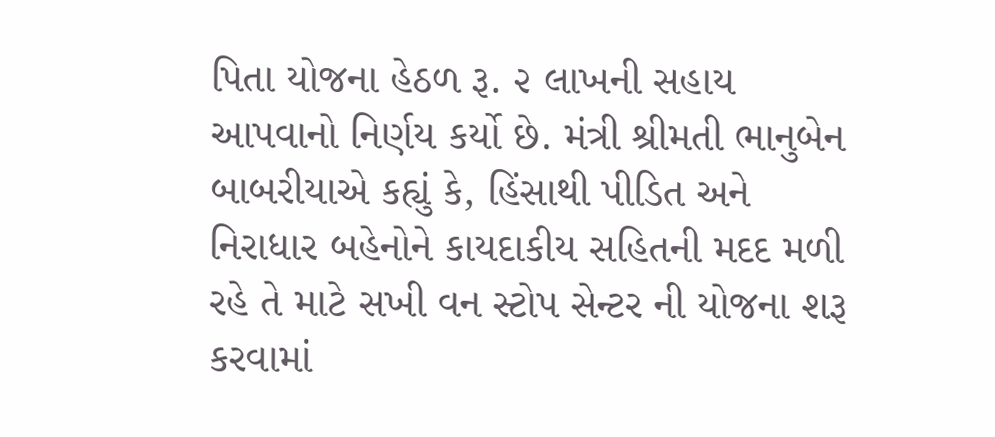પિતા યોજના હેઠળ રૂ. ૨ લાખની સહાય આપવાનો નિર્ણય કર્યો છે. મંત્રી શ્રીમતી ભાનુબેન બાબરીયાએ કહ્યું કે, હિંસાથી પીડિત અને નિરાધાર બહેનોને કાયદાકીય સહિતની મદદ મળી રહે તે માટે સખી વન સ્ટોપ સેન્ટર ની યોજના શરૂ કરવામાં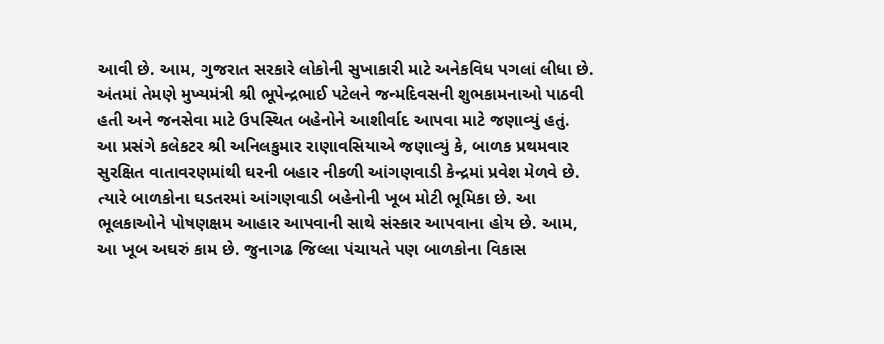આવી છે. આમ, ગુજરાત સરકારે લોકોની સુખાકારી માટે અનેકવિધ પગલાં લીધા છે.
અંતમાં તેમણે મુખ્યમંત્રી શ્રી ભૂપેન્દ્રભાઈ પટેલને જન્મદિવસની શુભકામનાઓ પાઠવી હતી અને જનસેવા માટે ઉપસ્થિત બહેનોને આશીર્વાદ આપવા માટે જણાવ્યું હતું.
આ પ્રસંગે કલેકટર શ્રી અનિલકુમાર રાણાવસિયાએ જણાવ્યું કે, બાળક પ્રથમવાર સુરક્ષિત વાતાવરણમાંથી ઘરની બહાર નીકળી આંગણવાડી કેન્દ્રમાં પ્રવેશ મેળવે છે. ત્યારે બાળકોના ઘડતરમાં આંગણવાડી બહેનોની ખૂબ મોટી ભૂમિકા છે. આ ભૂલકાઓને પોષણક્ષમ આહાર આપવાની સાથે સંસ્કાર આપવાના હોય છે. આમ, આ ખૂબ અઘરું કામ છે. જુનાગઢ જિલ્લા પંચાયતે પણ બાળકોના વિકાસ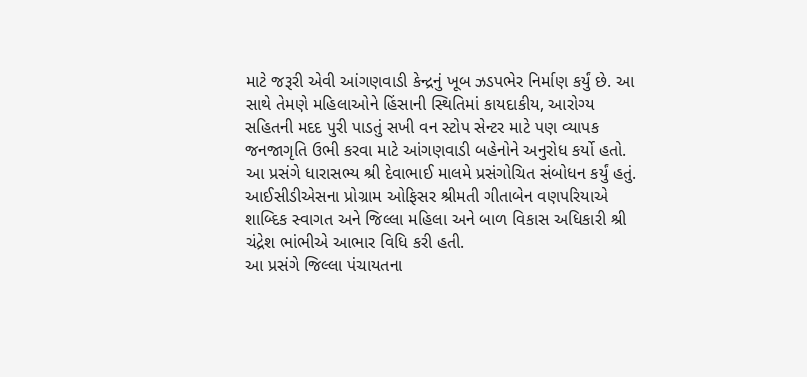માટે જરૂરી એવી આંગણવાડી કેન્દ્રનું ખૂબ ઝડપભેર નિર્માણ કર્યું છે. આ સાથે તેમણે મહિલાઓને હિંસાની સ્થિતિમાં કાયદાકીય, આરોગ્ય સહિતની મદદ પુરી પાડતું સખી વન સ્ટોપ સેન્ટર માટે પણ વ્યાપક જનજાગૃતિ ઉભી કરવા માટે આંગણવાડી બહેનોને અનુરોધ કર્યો હતો.
આ પ્રસંગે ધારાસભ્ય શ્રી દેવાભાઈ માલમે પ્રસંગોચિત સંબોધન કર્યું હતું.
આઈસીડીએસના પ્રોગ્રામ ઓફિસર શ્રીમતી ગીતાબેન વણપરિયાએ શાબ્દિક સ્વાગત અને જિલ્લા મહિલા અને બાળ વિકાસ અધિકારી શ્રી ચંદ્રેશ ભાંભીએ આભાર વિધિ કરી હતી.
આ પ્રસંગે જિલ્લા પંચાયતના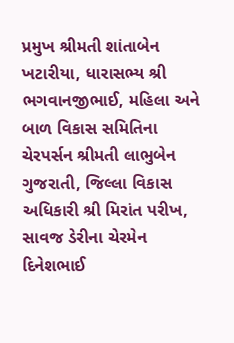પ્રમુખ શ્રીમતી શાંતાબેન ખટારીયા, ધારાસભ્ય શ્રી ભગવાનજીભાઈ, મહિલા અને બાળ વિકાસ સમિતિના ચેરપર્સન શ્રીમતી લાભુબેન ગુજરાતી, જિલ્લા વિકાસ અધિકારી શ્રી મિરાંત પરીખ, સાવજ ડેરીના ચેરમેન દિનેશભાઈ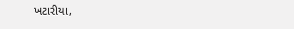ખટારીયા,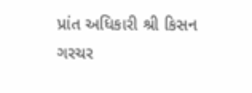પ્રાંત અધિકારી શ્રી કિસન ગરચર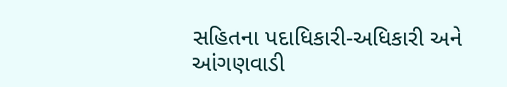સહિતના પદાધિકારી-અધિકારી અને આંગણવાડી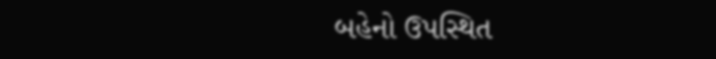બહેનો ઉપસ્થિત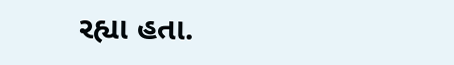રહ્યા હતા.